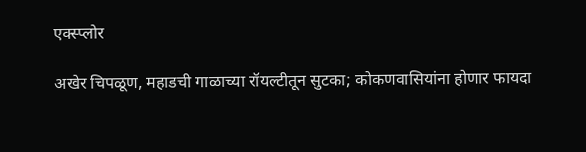एक्स्प्लोर

अखेर चिपळूण, महाडची गाळाच्या रॉयल्टीतून सुटका; कोकणवासियांना होणार फायदा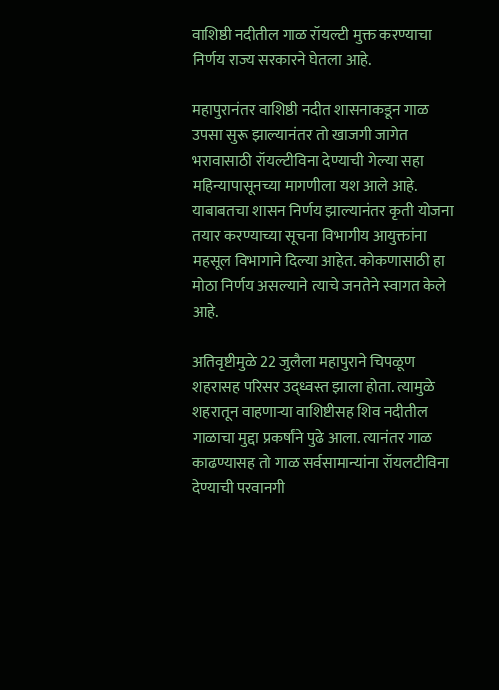वाशिष्ठी नदीतील गाळ रॉयल्टी मुक्त करण्याचा निर्णय राज्य सरकारने घेतला आहे.

महापुरानंतर वाशिष्ठी नदीत शासनाकडून गाळ उपसा सुरू झाल्यानंतर तो खाजगी जागेत भरावासाठी रॉयल्टीविना देण्याची गेल्या सहा महिन्यापासूनच्या मागणीला यश आले आहे. याबाबतचा शासन निर्णय झाल्यानंतर कृती योजना तयार करण्याच्या सूचना विभागीय आयुक्तांना महसूल विभागाने दिल्या आहेत. कोकणासाठी हा मोठा निर्णय असल्याने त्याचे जनतेने स्वागत केले आहे.

अतिवृष्टीमुळे 22 जुलैला महापुराने चिपळूण शहरासह परिसर उद्ध्वस्त झाला होता. त्यामुळे शहरातून वाहणाऱ्या वाशिष्टीसह शिव नदीतील गाळाचा मुद्दा प्रकर्षांने पुढे आला. त्यानंतर गाळ काढण्यासह तो गाळ सर्वसामान्यांना रॉयलटीविना देण्याची परवानगी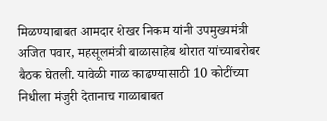मिळण्याबाबत आमदार शेखर निकम यांनी उपमुख्यमंत्री अजित पवार, महसूलमंत्री बाळासाहेब थोरात यांच्याबरोबर बैठक घेतली. यावेळी गाळ काढण्यासाठी 10 कोटींच्या निधीला मंजुरी देतानाच गाळाबाबत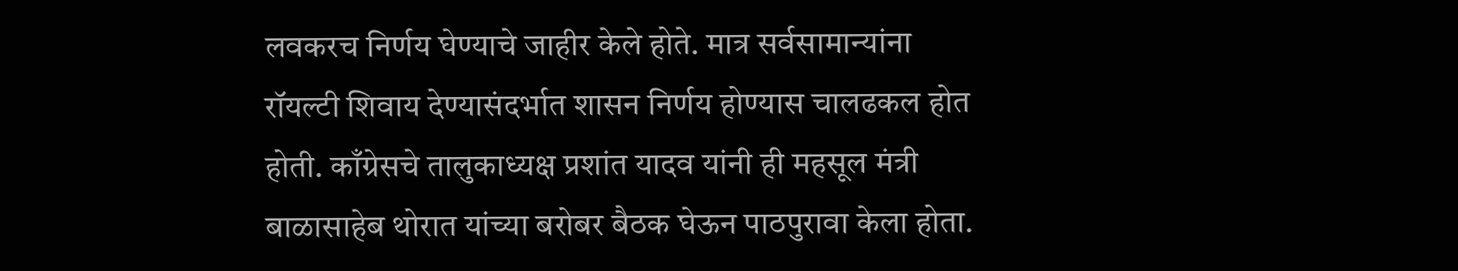लवकरच निर्णय घेण्याचे जाहीर केले होते. मात्र सर्वसामान्यांना रॉयल्टी शिवाय देण्यासंदर्भात शासन निर्णय होण्यास चालढकल होत होती. काँग्रेसचे तालुकाध्यक्ष प्रशांत यादव यांनी ही महसूल मंत्री बाळासाहेब थोरात यांच्या बरोबर बैठक घेऊन पाठपुरावा केला होता.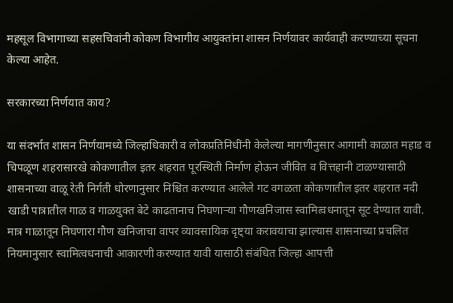महसूल विभागाच्या सहसचिवांनी कोकण विभागीय आयुक्तांना शासन निर्णयावर कार्यवाही करण्याच्या सूचना केल्या आहेत.

सरकारच्या निर्णयात काय?

या संदर्भात शासन निर्णयामध्ये जिल्हाधिकारी व लोकप्रतिनिधींनी केलेल्या मागणीनुसार आगामी काळात महाड व चिपळूण शहरासारखे कोकणातील इतर शहरात पूरस्थिती निर्माण होऊन जीवित व वित्तहानी टाळण्यासाठी शासनाच्या वाळू रेती निर्गती धोरणानुसार निश्चित करण्यात आलेले गट वगळता कोकणातील इतर शहरात नदी खाडी पात्रातील गाळ व गाळयुक्त बेटे काढतानाच निघणाऱ्या गौणखनिजास स्वामित्वधनातून सूट देण्यात यावी. मात्र गाळातून निघणारा गौण खनिजाचा वापर व्यावसायिक दृष्ट्या करावयाचा झाल्यास शासनाच्या प्रचलित नियमानुसार स्वामित्वधनाची आकारणी करण्यात यावी यासाठी संबंधित जिल्हा आपत्ती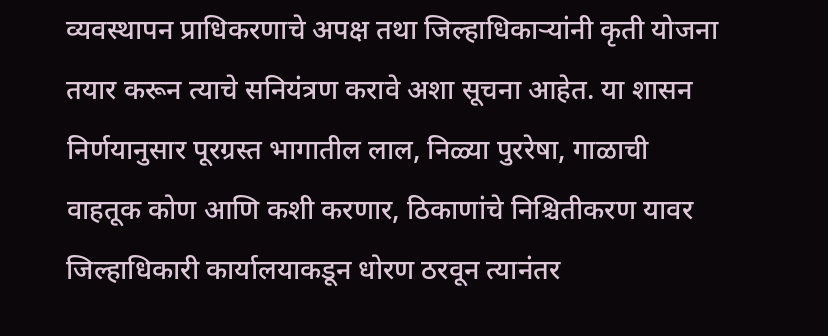व्यवस्थापन प्राधिकरणाचे अपक्ष तथा जिल्हाधिकाऱ्यांनी कृती योजना तयार करून त्याचे सनियंत्रण करावे अशा सूचना आहेत. या शासन निर्णयानुसार पूरग्रस्त भागातील लाल, निळ्या पुररेषा, गाळाची वाहतूक कोण आणि कशी करणार, ठिकाणांचे निश्चितीकरण यावर जिल्हाधिकारी कार्यालयाकडून धोरण ठरवून त्यानंतर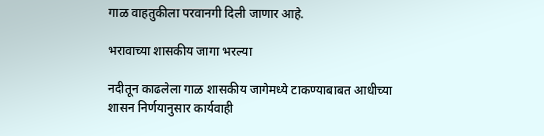गाळ वाहतुकीला परवानगी दिली जाणार आहे.

भरावाच्या शासकीय जागा भरल्या

नदीतून काढलेला गाळ शासकीय जागेमध्ये टाकण्याबाबत आधीच्या शासन निर्णयानुसार कार्यवाही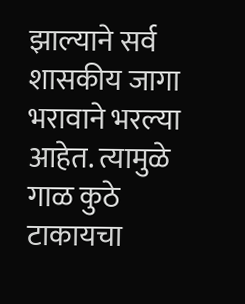झाल्याने सर्व शासकीय जागा भरावाने भरल्या आहेत. त्यामुळे गाळ कुठे टाकायचा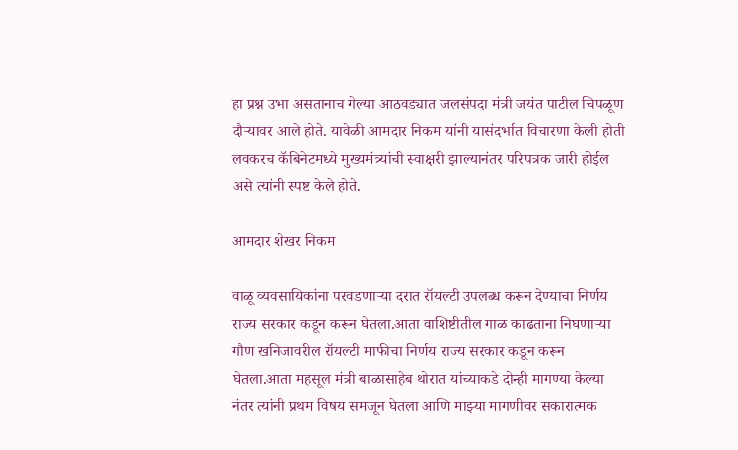हा प्रश्न उभा असतानाच गेल्या आठवड्यात जलसंपदा मंत्री जयंत पाटील चिपळूण दौऱ्यावर आले होते. यावेळी आमदार निकम यांनी यासंदर्भात विचारणा केली होती लवकरच कॅबिनेटमध्ये मुख्यमंत्र्यांची स्वाक्षरी झाल्यानंतर परिपत्रक जारी होईल असे त्यांनी स्पष्ट केले होते.

आमदार शेखर निकम

वाळू व्यवसायिकांना परवडणाऱ्या दरात रॉयल्टी उपलब्ध करून देण्याचा निर्णय राज्य सरकार कडून करून घेतला.आता वाशिष्टीतील गाळ काढताना निघणाऱ्या गौण खनिजावरील रॉयल्टी माफीचा निर्णय राज्य सरकार कडून करून घेतला.आता महसूल मंत्री बाळासाहेब थोरात यांच्याकडे दोन्ही मागण्या केल्या नंतर त्यांनी प्रथम विषय समजून घेतला आणि माझ्या मागणीवर सकारात्मक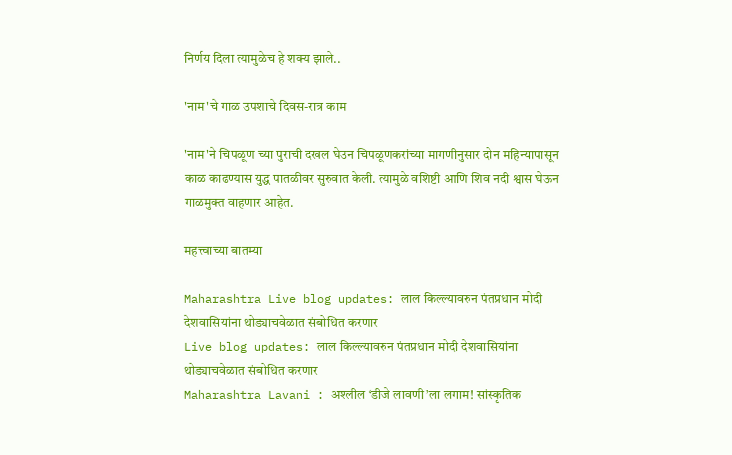निर्णय दिला त्यामुळेच हे शक्य झाले..

'नाम'चे गाळ उपशाचे दिवस-रात्र काम

'नाम'ने चिपळूण च्या पुराची दखल घेउन चिपळूणकरांच्या मागणीनुसार दोन महिन्यापासून काळ काढण्यास युद्ध पातळीवर सुरुवात केली. त्यामुळे वशिष्टी आणि शिव नदी श्वास घेऊन गाळमुक्त वाहणार आहेत.

महत्त्वाच्या बातम्या

Maharashtra Live blog updates: लाल किल्ल्यावरुन पंतप्रधान मोदी देशवासियांना थोड्याचवेळात संबोधित करणार
Live blog updates: लाल किल्ल्यावरुन पंतप्रधान मोदी देशवासियांना थोड्याचवेळात संबोधित करणार
Maharashtra Lavani : अश्लील ‘डीजे लावणी’ला लगाम! सांस्कृतिक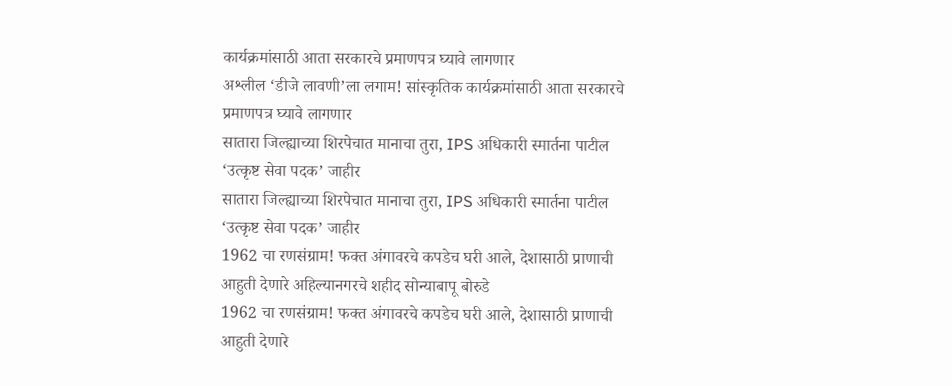कार्यक्रमांसाठी आता सरकारचे प्रमाणपत्र घ्यावे लागणार
अश्लील ‘डीजे लावणी’ला लगाम! सांस्कृतिक कार्यक्रमांसाठी आता सरकारचे प्रमाणपत्र घ्यावे लागणार
सातारा जिल्ह्याच्या शिरपेचात मानाचा तुरा, IPS अधिकारी स्मार्तना पाटील ‘उत्कृष्ट सेवा पदक’ जाहीर
सातारा जिल्ह्याच्या शिरपेचात मानाचा तुरा, IPS अधिकारी स्मार्तना पाटील ‘उत्कृष्ट सेवा पदक’ जाहीर
1962 चा रणसंग्राम! फक्त अंगावरचे कपडेच घरी आले, देशासाठी प्राणाची आहुती देणारे अहिल्यानगरचे शहीद सोन्याबापू बोरुडे
1962 चा रणसंग्राम! फक्त अंगावरचे कपडेच घरी आले, देशासाठी प्राणाची आहुती देणारे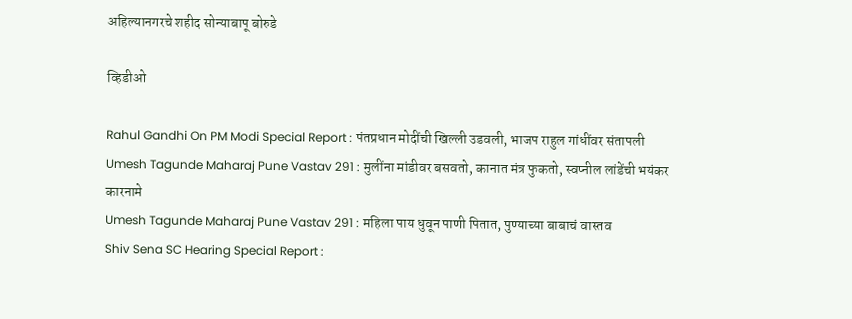अहिल्यानगरचे शहीद सोन्याबापू बोरुडे

व्हिडीओ

Rahul Gandhi On PM Modi Special Report : पंतप्रधान मोदींची खिल्ली उडवली, भाजप राहुल गांधींवर संतापली
Umesh Tagunde Maharaj Pune Vastav 291 : मुलींना मांडीवर बसवतो, कानात मंत्र फुकतो, स्वप्नील लांडेंची भयंकर कारनामे
Umesh Tagunde Maharaj Pune Vastav 291 : महिला पाय धुवून पाणी पितात, पुण्याच्या बाबाचं वास्तव
Shiv Sena SC Hearing Special Report :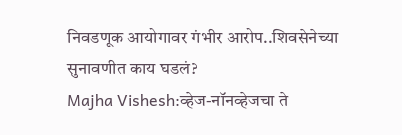निवडणूक आयोगावर गंभीर आरोप..शिवसेनेच्या सुनावणीत काय घडलं?
Majha Vishesh:व्हेज-नॉनव्हेजचा ते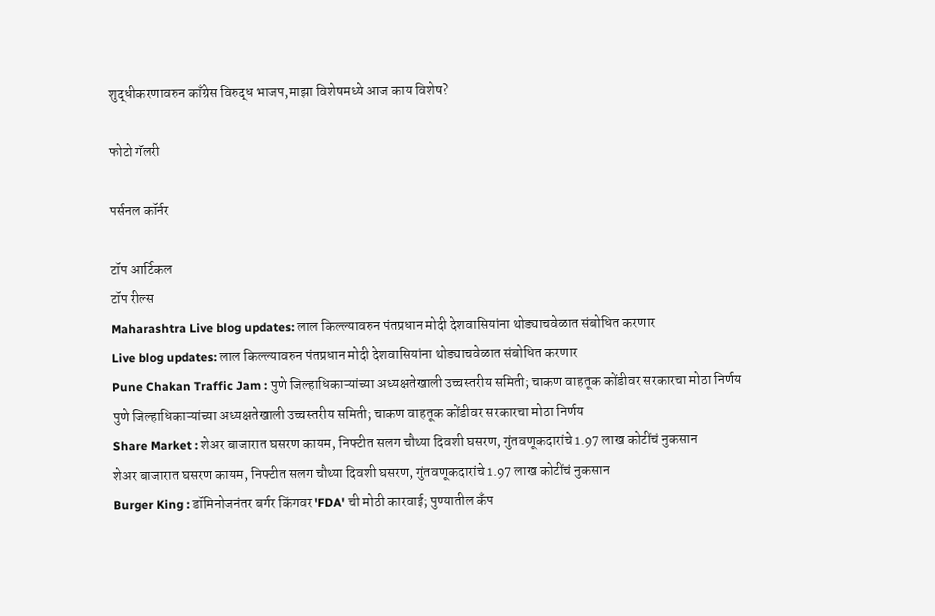शुद्धीकरणावरुन काँग्रेस विरुद्ध भाजप,माझा विशेषमध्ये आज काय विशेष?

फोटो गॅलरी

पर्सनल कॉर्नर

टॉप आर्टिकल
टॉप रील्स
Maharashtra Live blog updates: लाल किल्ल्यावरुन पंतप्रधान मोदी देशवासियांना थोड्याचवेळात संबोधित करणार
Live blog updates: लाल किल्ल्यावरुन पंतप्रधान मोदी देशवासियांना थोड्याचवेळात संबोधित करणार
Pune Chakan Traffic Jam : पुणे जिल्हाधिकाऱ्यांच्या अध्यक्षतेखाली उच्चस्तरीय समिती; चाकण वाहतूक कोंडीवर सरकारचा मोठा निर्णय
पुणे जिल्हाधिकाऱ्यांच्या अध्यक्षतेखाली उच्चस्तरीय समिती; चाकण वाहतूक कोंडीवर सरकारचा मोठा निर्णय
Share Market : शेअर बाजारात घसरण कायम, निफ्टीत सलग चौथ्या दिवशी घसरण, गुंतवणूकदारांचे 1.97 लाख कोटींचं नुकसान
शेअर बाजारात घसरण कायम, निफ्टीत सलग चौथ्या दिवशी घसरण, गुंतवणूकदारांचे 1.97 लाख कोटींचं नुकसान
Burger King : डॉमिनोजनंतर बर्गर किंगवर 'FDA' ची मोठी कारवाई; पुण्यातील कँप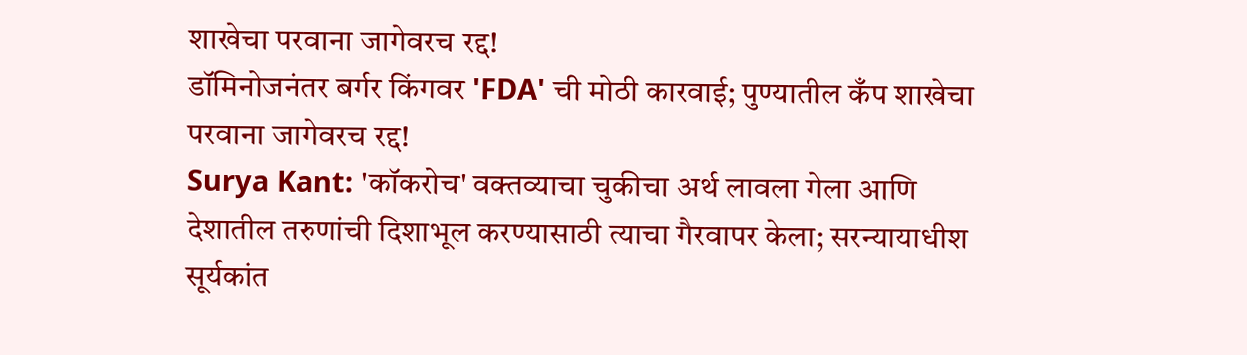शाखेचा परवाना जागेवरच रद्द!
डॉमिनोजनंतर बर्गर किंगवर 'FDA' ची मोठी कारवाई; पुण्यातील कँप शाखेचा परवाना जागेवरच रद्द!
Surya Kant: 'कॉकरोच' वक्तव्याचा चुकीचा अर्थ लावला गेला आणि देशातील तरुणांची दिशाभूल करण्यासाठी त्याचा गैरवापर केला; सरन्यायाधीश सूर्यकांत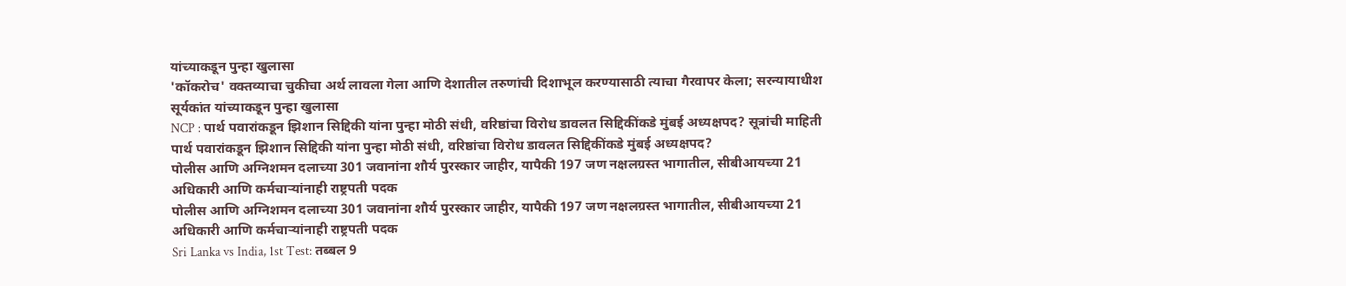यांच्याकडून पुन्हा खुलासा
'कॉकरोच' वक्तव्याचा चुकीचा अर्थ लावला गेला आणि देशातील तरुणांची दिशाभूल करण्यासाठी त्याचा गैरवापर केला; सरन्यायाधीश सूर्यकांत यांच्याकडून पुन्हा खुलासा
NCP : पार्थ पवारांकडून झिशान सिद्दिकी यांना पुन्हा मोठी संधी, वरिष्ठांचा विरोध डावलत सिद्दिकींकडे मुंबई अध्यक्षपद? सूत्रांची माहिती
पार्थ पवारांकडून झिशान सिद्दिकी यांना पुन्हा मोठी संधी, वरिष्ठांचा विरोध डावलत सिद्दिकींकडे मुंबई अध्यक्षपद?
पोलीस आणि अग्निशमन दलाच्या 301 जवानांना शौर्य पुरस्कार जाहीर, यापैकी 197 जण नक्षलग्रस्त भागातील, सीबीआयच्या 21 अधिकारी आणि कर्मचाऱ्यांनाही राष्ट्रपती पदक
पोलीस आणि अग्निशमन दलाच्या 301 जवानांना शौर्य पुरस्कार जाहीर, यापैकी 197 जण नक्षलग्रस्त भागातील, सीबीआयच्या 21 अधिकारी आणि कर्मचाऱ्यांनाही राष्ट्रपती पदक
Sri Lanka vs India, 1st Test: तब्बल 9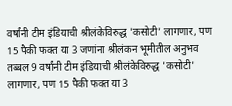वर्षांनी टीम इंडियाची श्रीलंकेविरुद्ध 'कसोटी' लागणार, पण 15 पैकी फक्त या 3 जणांना श्रीलंकन भूमीतील अनुभव
तब्बल 9 वर्षांनी टीम इंडियाची श्रीलंकेविरुद्ध 'कसोटी' लागणार, पण 15 पैकी फक्त या 3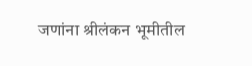जणांना श्रीलंकन भूमीतील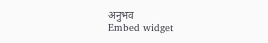अनुभव
Embed widget